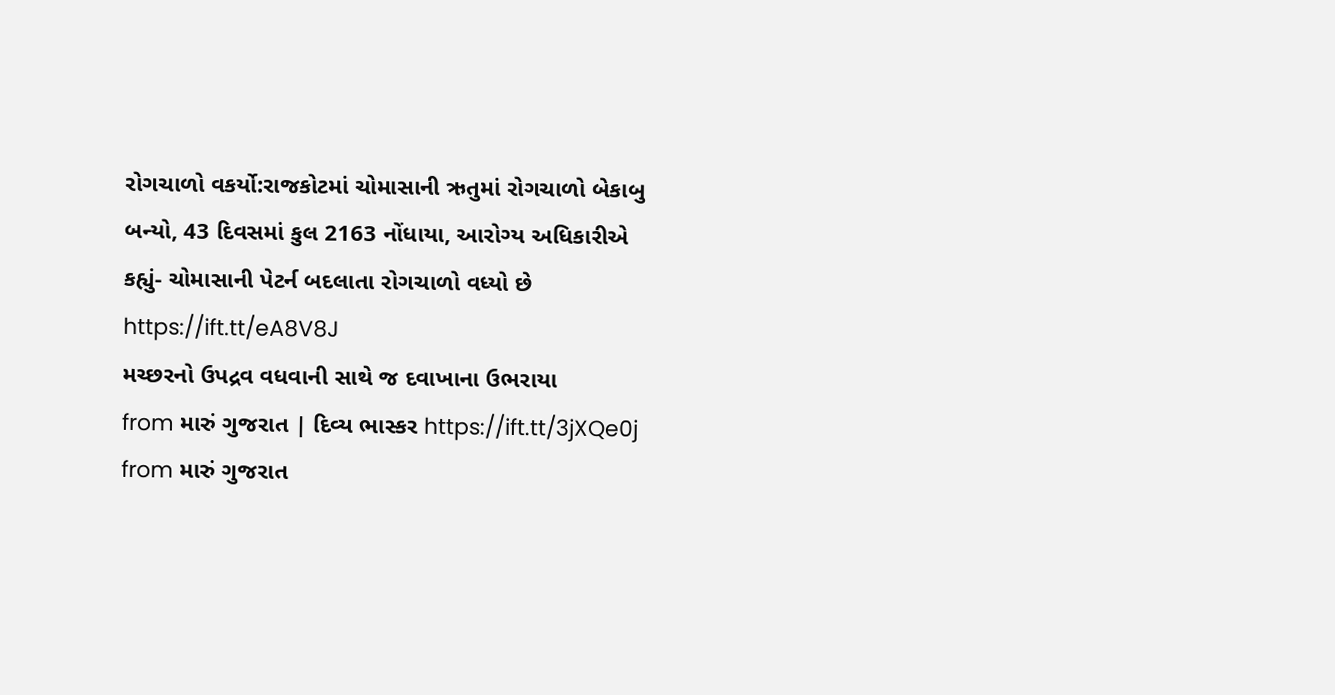રોગચાળો વકર્યો:રાજકોટમાં ચોમાસાની ઋતુમાં રોગચાળો બેકાબુ બન્યો, 43 દિવસમાં કુલ 2163 નોંધાયા, આરોગ્ય અધિકારીએ કહ્યું- ચોમાસાની પેટર્ન બદલાતા રોગચાળો વધ્યો છે https://ift.tt/eA8V8J
મચ્છરનો ઉપદ્રવ વધવાની સાથે જ દવાખાના ઉભરાયા
from મારું ગુજરાત | દિવ્ય ભાસ્કર https://ift.tt/3jXQe0j
from મારું ગુજરાત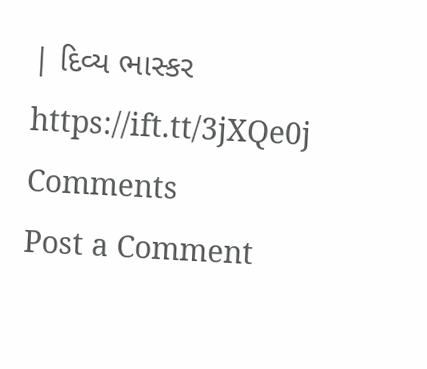| દિવ્ય ભાસ્કર https://ift.tt/3jXQe0j
Comments
Post a Comment